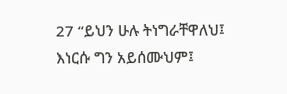27 “ይህን ሁሉ ትነግራቸዋለህ፤ እነርሱ ግን አይሰሙህም፤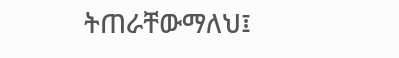ትጠራቸውማለህ፤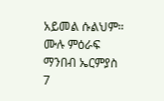አይመል ሱልህም።
ሙሉ ምዕራፍ ማንበብ ኤርምያስ 7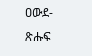ዐውደ-ጽሑፍ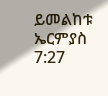ይመልከቱ ኤርምያስ 7:27